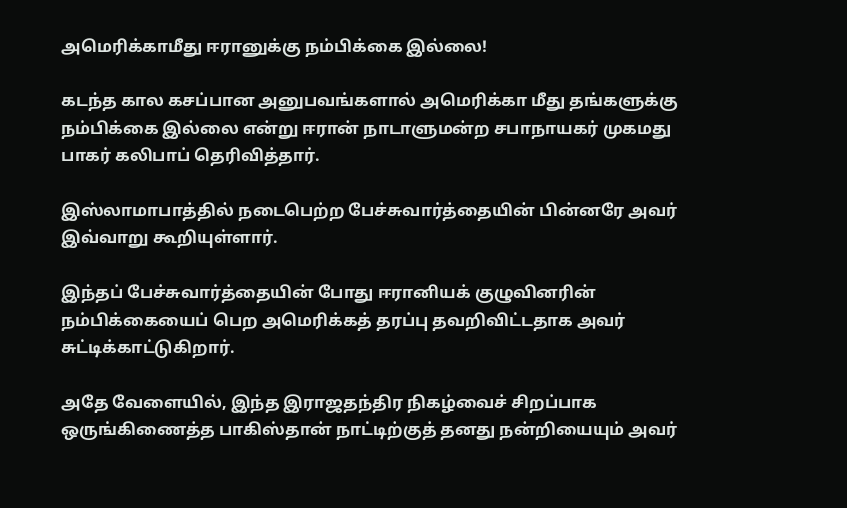அமெரிக்காமீது ஈரானுக்கு நம்பிக்கை இல்லை!

கடந்த கால கசப்பான அனுபவங்களால் அமெரிக்கா மீது தங்களுக்கு நம்பிக்கை இல்லை என்று ஈரான் நாடாளுமன்ற சபாநாயகர் முகமது பாகர் கலிபாப் தெரிவித்தார்.

இஸ்லாமாபாத்தில் நடைபெற்ற பேச்சுவார்த்தையின் பின்னரே அவர் இவ்வாறு கூறியுள்ளார்.

இந்தப் பேச்சுவார்த்தையின் போது ஈரானியக் குழுவினரின் நம்பிக்கையைப் பெற அமெரிக்கத் தரப்பு தவறிவிட்டதாக அவர் சுட்டிக்காட்டுகிறார்.

அதே வேளையில், இந்த இராஜதந்திர நிகழ்வைச் சிறப்பாக ஒருங்கிணைத்த பாகிஸ்தான் நாட்டிற்குத் தனது நன்றியையும் அவர்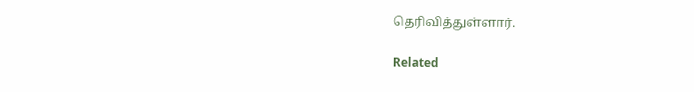தெரிவித்துள்ளார்.

Related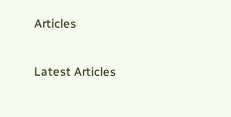Articles

Latest Articles